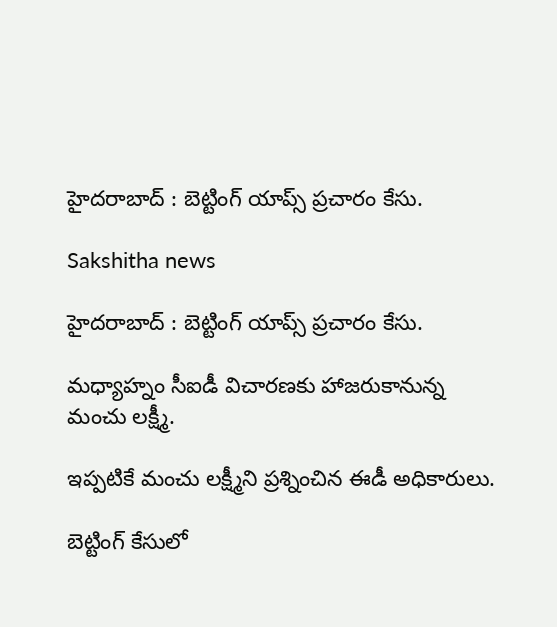హైదరాబాద్‌ : బెట్టింగ్‌ యాప్స్ ప్రచారం కేసు.

Sakshitha news

హైదరాబాద్‌ : బెట్టింగ్‌ యాప్స్ ప్రచారం కేసు.

మధ్యాహ్నం సీఐడీ విచారణకు హాజరుకానున్న మంచు లక్ష్మీ.

ఇప్పటికే మంచు లక్ష్మీని ప్రశ్నించిన ఈడీ అధికారులు.

బెట్టింగ్‌ కేసులో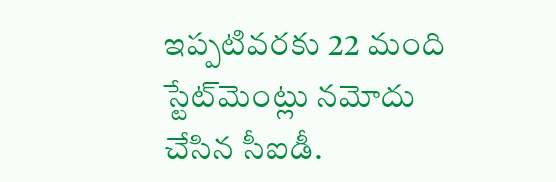ఇప్పటివరకు 22 మంది స్టేట్‌మెంట్లు నమోదు చేసిన సీఐడీ.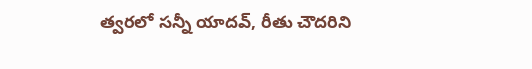త్వరలో సన్నీ యాదవ్‌, రీతు చౌదరిని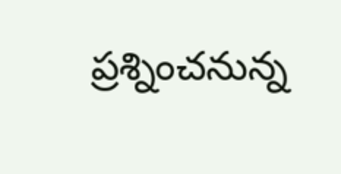ప్రశ్నించనున్న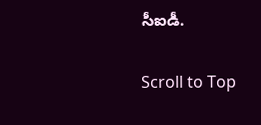సీఐడీ.

Scroll to Top